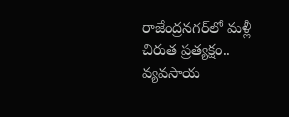రాజేంద్రనగర్‌లో మళ్లీ చిరుత ప్రత్యక్షం.. వ్యవసాయ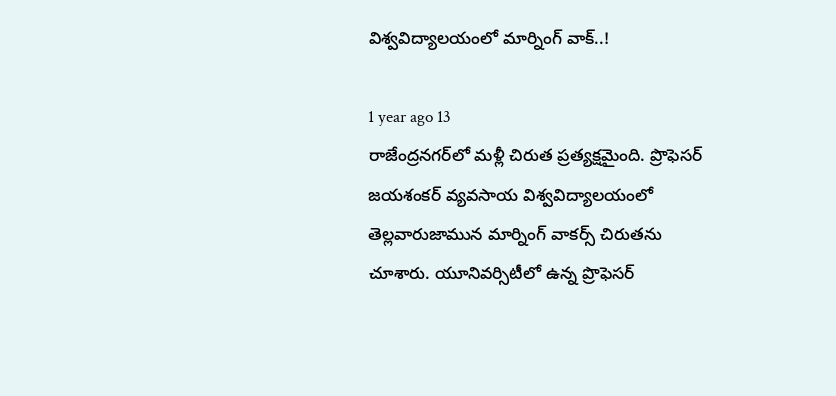విశ్వవిద్యాలయంలో మార్నింగ్ వాక్..!

1 year ago 13
రాజేంద్రనగర్‌లో మళ్లీ చిరుత ప్రత్యక్షమైంది. ప్రొఫెసర్ జయశంకర్ వ్యవసాయ విశ్వవిద్యాలయంలో తెల్లవారుజామున మార్నింగ్ వాకర్స్ చిరుతను చూశారు. యూనివర్సిటీలో ఉన్న ప్రొఫెసర్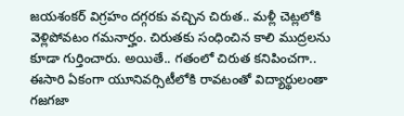జయశంకర్ విగ్రహం దగ్గరకు వచ్చిన చిరుత.. మళ్లీ చెట్లలోకి వెళ్లిపోవటం గమనార్హం. చిరుతకు సంధించిన కాలి ముద్రలను కూడా గుర్తించారు. అయితే.. గతంలో చిరుత కనిపించగా.. ఈసారి ఏకంగా యూనివర్సిటీలోకి రావటంతో విద్యార్థులంతా గజగజా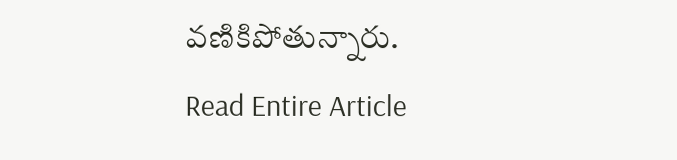వణికిపోతున్నారు.
Read Entire Article